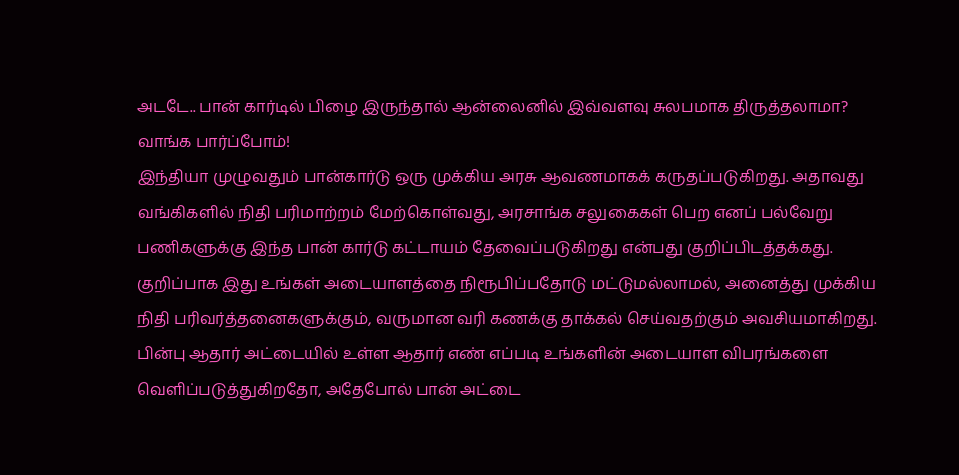அடடே.. பான் கார்டில் பிழை இருந்தால் ஆன்லைனில் இவ்வளவு சுலபமாக திருத்தலாமா? வாங்க பார்ப்போம்!
இந்தியா முழுவதும் பான்கார்டு ஒரு முக்கிய அரசு ஆவணமாகக் கருதப்படுகிறது. அதாவது வங்கிகளில் நிதி பரிமாற்றம் மேற்கொள்வது, அரசாங்க சலுகைகள் பெற எனப் பல்வேறு பணிகளுக்கு இந்த பான் கார்டு கட்டாயம் தேவைப்படுகிறது என்பது குறிப்பிடத்தக்கது.
குறிப்பாக இது உங்கள் அடையாளத்தை நிரூபிப்பதோடு மட்டுமல்லாமல், அனைத்து முக்கிய நிதி பரிவர்த்தனைகளுக்கும், வருமான வரி கணக்கு தாக்கல் செய்வதற்கும் அவசியமாகிறது. பின்பு ஆதார் அட்டையில் உள்ள ஆதார் எண் எப்படி உங்களின் அடையாள விபரங்களை வெளிப்படுத்துகிறதோ, அதேபோல் பான் அட்டை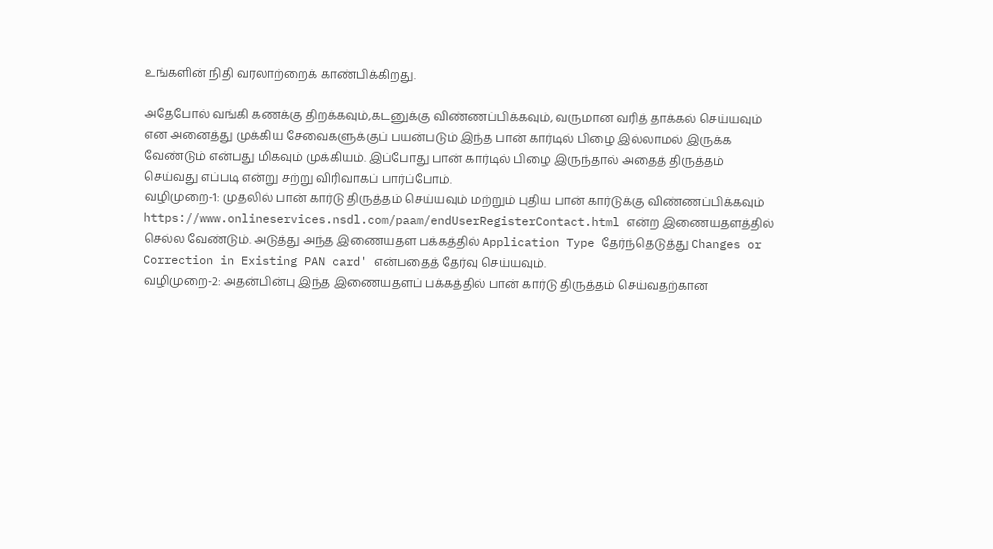உங்களின் நிதி வரலாற்றைக் காண்பிக்கிறது.

அதேபோல் வங்கி கணக்கு திறக்கவும்,கடனுக்கு விண்ணப்பிக்கவும், வருமான வரித் தாக்கல் செய்யவும் என அனைத்து முக்கிய சேவைகளுக்குப் பயன்படும் இந்த பான் கார்டில் பிழை இல்லாமல் இருக்க வேண்டும் என்பது மிகவும் முக்கியம். இப்போது பான் கார்டில் பிழை இருந்தால் அதைத் திருத்தம் செய்வது எப்படி என்று சற்று விரிவாகப் பார்ப்போம்.
வழிமுறை-1: முதலில் பான் கார்டு திருத்தம் செய்யவும் மற்றும் புதிய பான் கார்டுக்கு விண்ணப்பிக்கவும் https://www.onlineservices.nsdl.com/paam/endUserRegisterContact.html என்ற இணையதளத்தில் செல்ல வேண்டும். அடுத்து அந்த இணையதள பக்கத்தில் Application Type தேர்ந்தெடுத்து Changes or Correction in Existing PAN card' என்பதைத் தேர்வு செய்யவும்.
வழிமுறை-2: அதன்பின்பு இந்த இணையதளப் பக்கத்தில் பான் கார்டு திருத்தம் செய்வதற்கான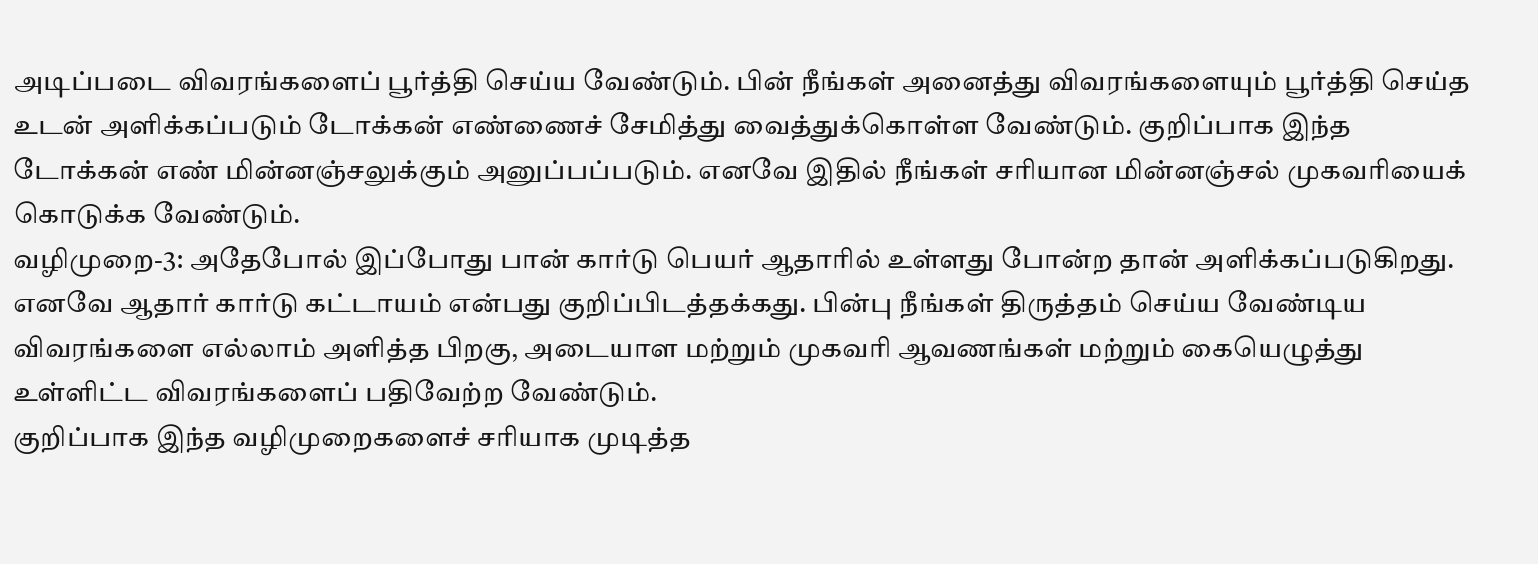அடிப்படை விவரங்களைப் பூர்த்தி செய்ய வேண்டும். பின் நீங்கள் அனைத்து விவரங்களையும் பூர்த்தி செய்த உடன் அளிக்கப்படும் டோக்கன் எண்ணைச் சேமித்து வைத்துக்கொள்ள வேண்டும். குறிப்பாக இந்த டோக்கன் எண் மின்னஞ்சலுக்கும் அனுப்பப்படும். எனவே இதில் நீங்கள் சரியான மின்னஞ்சல் முகவரியைக் கொடுக்க வேண்டும்.
வழிமுறை-3: அதேபோல் இப்போது பான் கார்டு பெயர் ஆதாரில் உள்ளது போன்ற தான் அளிக்கப்படுகிறது. எனவே ஆதார் கார்டு கட்டாயம் என்பது குறிப்பிடத்தக்கது. பின்பு நீங்கள் திருத்தம் செய்ய வேண்டிய விவரங்களை எல்லாம் அளித்த பிறகு, அடையாள மற்றும் முகவரி ஆவணங்கள் மற்றும் கையெழுத்து உள்ளிட்ட விவரங்களைப் பதிவேற்ற வேண்டும்.
குறிப்பாக இந்த வழிமுறைகளைச் சரியாக முடித்த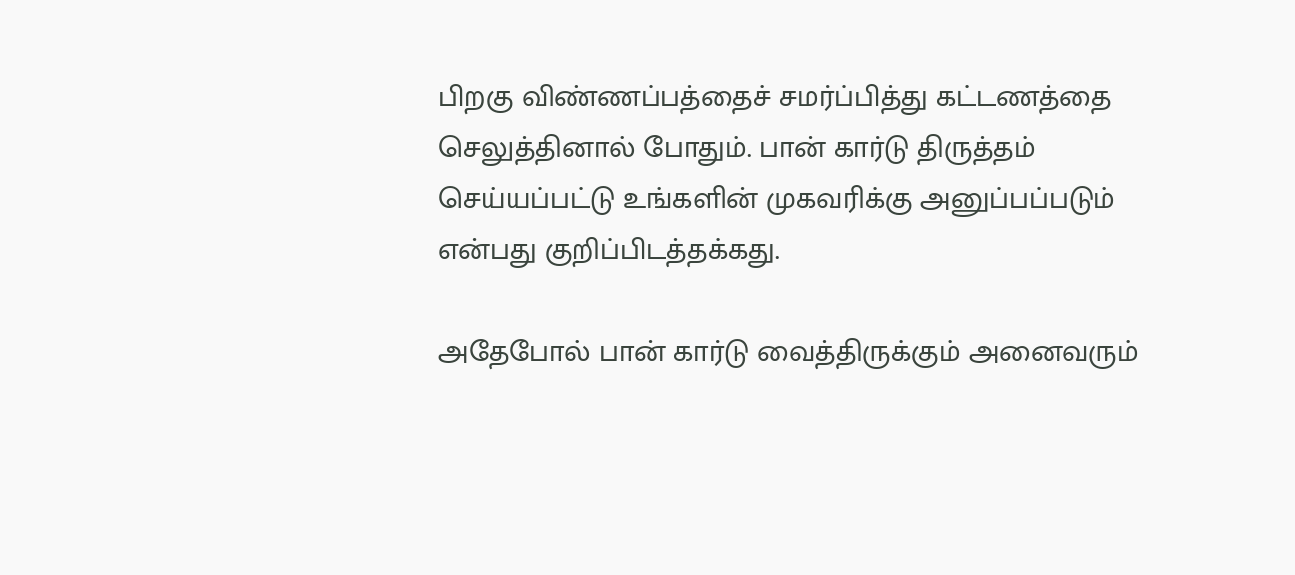பிறகு விண்ணப்பத்தைச் சமர்ப்பித்து கட்டணத்தை செலுத்தினால் போதும். பான் கார்டு திருத்தம் செய்யப்பட்டு உங்களின் முகவரிக்கு அனுப்பப்படும் என்பது குறிப்பிடத்தக்கது.

அதேபோல் பான் கார்டு வைத்திருக்கும் அனைவரும்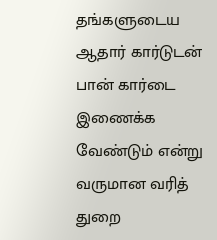தங்களுடைய ஆதார் கார்டுடன் பான் கார்டை இணைக்க வேண்டும் என்று வருமான வரித் துறை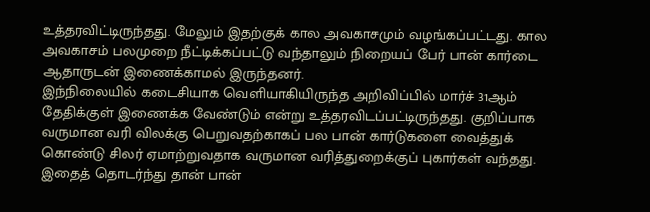உத்தரவிட்டிருந்தது. மேலும் இதற்குக் கால அவகாசமும் வழங்கப்பட்டது. கால அவகாசம் பலமுறை நீட்டிக்கப்பட்டு வந்தாலும் நிறையப் பேர் பான் கார்டை ஆதாருடன் இணைக்காமல் இருந்தனர்.
இந்நிலையில் கடைசியாக வெளியாகியிருந்த அறிவிப்பில் மார்ச் 31ஆம் தேதிக்குள் இணைக்க வேண்டும் என்று உத்தரவிடப்பட்டிருந்தது. குறிப்பாக வருமான வரி விலக்கு பெறுவதற்காகப் பல பான் கார்டுகளை வைத்துக் கொண்டு சிலர் ஏமாற்றுவதாக வருமான வரித்துறைக்குப் புகார்கள் வந்தது. இதைத் தொடர்ந்து தான் பான்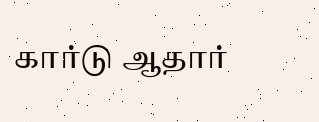கார்டு ஆதார்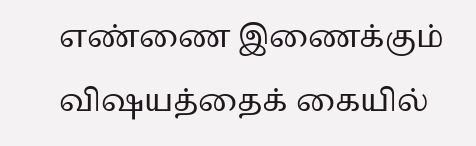எண்ணை இணைக்கும் விஷயத்தைக் கையில்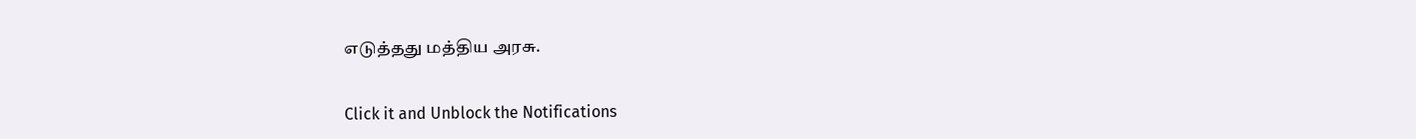எடுத்தது மத்திய அரசு.


Click it and Unblock the Notifications